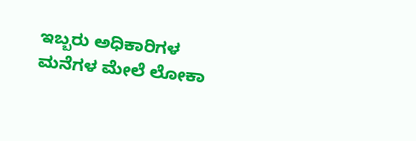ಇಬ್ಬರು ಅಧಿಕಾರಿಗಳ ಮನೆಗಳ ಮೇಲೆ ಲೋಕಾ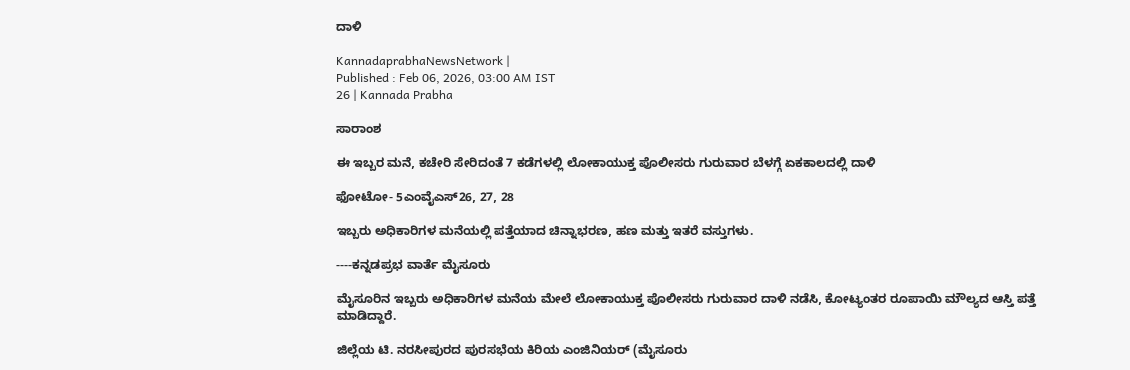ದಾಳಿ

KannadaprabhaNewsNetwork |
Published : Feb 06, 2026, 03:00 AM IST
26 | Kannada Prabha

ಸಾರಾಂಶ

ಈ ಇಬ್ಬರ ಮನೆ, ಕಚೇರಿ ಸೇರಿದಂತೆ 7 ಕಡೆಗಳಲ್ಲಿ ಲೋಕಾಯುಕ್ತ ಪೊಲೀಸರು ಗುರುವಾರ ಬೆಳಗ್ಗೆ ಏಕಕಾಲದಲ್ಲಿ ದಾಳಿ

ಫೋಟೋ- 5ಎಂವೈಎಸ್26, 27, 28

ಇಬ್ಬರು ಅಧಿಕಾರಿಗಳ ಮನೆಯಲ್ಲಿ ಪತ್ತೆಯಾದ ಚಿನ್ನಾಭರಣ, ಹಣ ಮತ್ತು ಇತರೆ ವಸ್ತುಗಳು.

----ಕನ್ನಡಪ್ರಭ ವಾರ್ತೆ ಮೈಸೂರು

ಮೈಸೂರಿನ ಇಬ್ಬರು ಅಧಿಕಾರಿಗಳ ಮನೆಯ ಮೇಲೆ ಲೋಕಾಯುಕ್ತ ಪೊಲೀಸರು ಗುರುವಾರ ದಾಳಿ ನಡೆಸಿ, ಕೋಟ್ಯಂತರ ರೂಪಾಯಿ ಮೌಲ್ಯದ ಆಸ್ತಿ ಪತ್ತೆ ಮಾಡಿದ್ದಾರೆ.

ಜಿಲ್ಲೆಯ ಟಿ. ನರಸೀಪುರದ ಪುರಸಭೆಯ ಕಿರಿಯ ಎಂಜಿನಿಯರ್ (ಮೈಸೂರು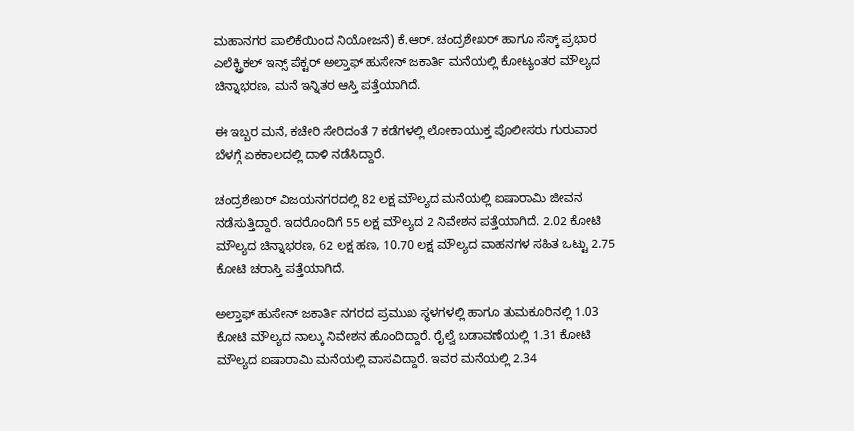ಮಹಾನಗರ ಪಾಲಿಕೆಯಿಂದ ನಿಯೋಜನೆ) ಕೆ.ಆರ್. ಚಂದ್ರಶೇಖರ್ ಹಾಗೂ ಸೆಸ್ಕ್ ಪ್ರಭಾರ ಎಲೆಕ್ಟ್ರಿಕಲ್ ಇನ್ಸ್ ಪೆಕ್ಟರ್ ಅಲ್ತಾಫ್ ಹುಸೇನ್ ಜಕಾರ್ತಿ ಮನೆಯಲ್ಲಿ ಕೋಟ್ಯಂತರ ಮೌಲ್ಯದ ಚಿನ್ನಾಭರಣ, ಮನೆ ಇನ್ನಿತರ ಆಸ್ತಿ ಪತ್ತೆಯಾಗಿದೆ.

ಈ ಇಬ್ಬರ ಮನೆ, ಕಚೇರಿ ಸೇರಿದಂತೆ 7 ಕಡೆಗಳಲ್ಲಿ ಲೋಕಾಯುಕ್ತ ಪೊಲೀಸರು ಗುರುವಾರ ಬೆಳಗ್ಗೆ ಏಕಕಾಲದಲ್ಲಿ ದಾಳಿ ನಡೆಸಿದ್ದಾರೆ.

ಚಂದ್ರಶೇಖರ್‌ ವಿಜಯನಗರದಲ್ಲಿ 82 ಲಕ್ಷ ಮೌಲ್ಯದ ಮನೆಯಲ್ಲಿ ಐಷಾರಾಮಿ ಜೀವನ ನಡೆಸುತ್ತಿದ್ದಾರೆ. ಇದರೊಂದಿಗೆ 55 ಲಕ್ಷ ಮೌಲ್ಯದ 2 ನಿವೇಶನ ಪತ್ತೆಯಾಗಿದೆ. 2.02 ಕೋಟಿ ಮೌಲ್ಯದ ಚಿನ್ನಾಭರಣ, 62 ಲಕ್ಷ ಹಣ, 10.70 ಲಕ್ಷ ಮೌಲ್ಯದ ವಾಹನಗಳ ಸಹಿತ ಒಟ್ಟು 2.75 ಕೋಟಿ ಚರಾಸ್ತಿ ಪತ್ತೆಯಾಗಿದೆ.

ಅಲ್ತಾಫ್ ಹುಸೇನ್ ಜಕಾರ್ತಿ ನಗರದ ಪ್ರಮುಖ ಸ್ಥಳಗಳಲ್ಲಿ ಹಾಗೂ ತುಮಕೂರಿನಲ್ಲಿ 1.03 ಕೋಟಿ ಮೌಲ್ಯದ ನಾಲ್ಕು ನಿವೇಶನ ಹೊಂದಿದ್ದಾರೆ. ರೈಲ್ವೆ ಬಡಾವಣೆಯಲ್ಲಿ 1.31 ಕೋಟಿ ಮೌಲ್ಯದ ಐಷಾರಾಮಿ ಮನೆಯಲ್ಲಿ ವಾಸವಿದ್ದಾರೆ. ಇವರ ಮನೆಯಲ್ಲಿ 2.34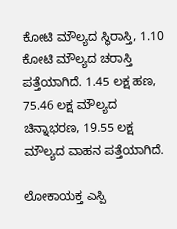ಕೋಟಿ ಮೌಲ್ಯದ ಸ್ಥಿರಾಸ್ತಿ, 1.10 ಕೋಟಿ ಮೌಲ್ಯದ ಚರಾಸ್ತಿ ಪತ್ತೆಯಾಗಿದೆ. 1.45 ಲಕ್ಷ ಹಣ, 75.46 ಲಕ್ಷ ಮೌಲ್ಯದ ಚಿನ್ನಾಭರಣ, 19.55 ಲಕ್ಷ ಮೌಲ್ಯದ ವಾಹನ ಪತ್ತೆಯಾಗಿದೆ.

ಲೋಕಾಯಕ್ತ ಎಸ್ಪಿ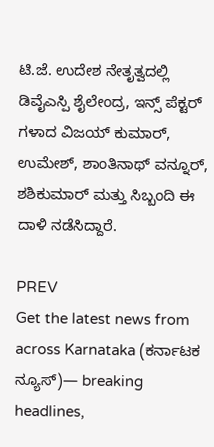ಟಿ.ಜೆ. ಉದೇಶ ನೇತೃತ್ವದಲ್ಲಿ ಡಿವೈಎಸ್ಪಿ ಶೈಲೇಂದ್ರ, ಇನ್ಸ್ ಪೆಕ್ಟರ್ ಗಳಾದ ವಿಜಯ್‌ ಕುಮಾರ್‌, ಉಮೇಶ್‌, ಶಾಂತಿನಾಥ್ ವನ್ನೂರ್‌, ಶಶಿಕುಮಾರ್‌ ಮತ್ತು ಸಿಬ್ಬಂದಿ ಈ ದಾಳಿ ನಡೆಸಿದ್ದಾರೆ.

PREV
Get the latest news from across Karnataka (ಕರ್ನಾಟಕ ನ್ಯೂಸ್)— breaking headlines,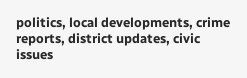politics, local developments, crime reports, district updates, civic issues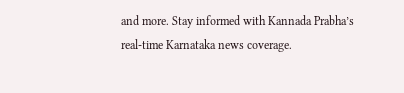and more. Stay informed with Kannada Prabha’s real‑time Karnataka news coverage.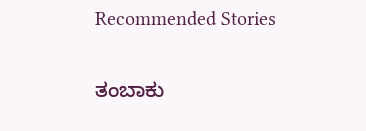Recommended Stories

ತಂಬಾಕು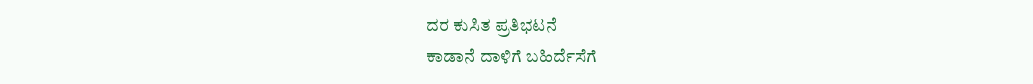ದರ ಕುಸಿತ ಪ್ರತಿಭಟನೆ
ಕಾಡಾನೆ ದಾಳಿಗೆ ಬಹಿರ್ದೆಸೆಗೆ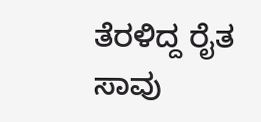ತೆರಳಿದ್ದ ರೈತ ಸಾವು